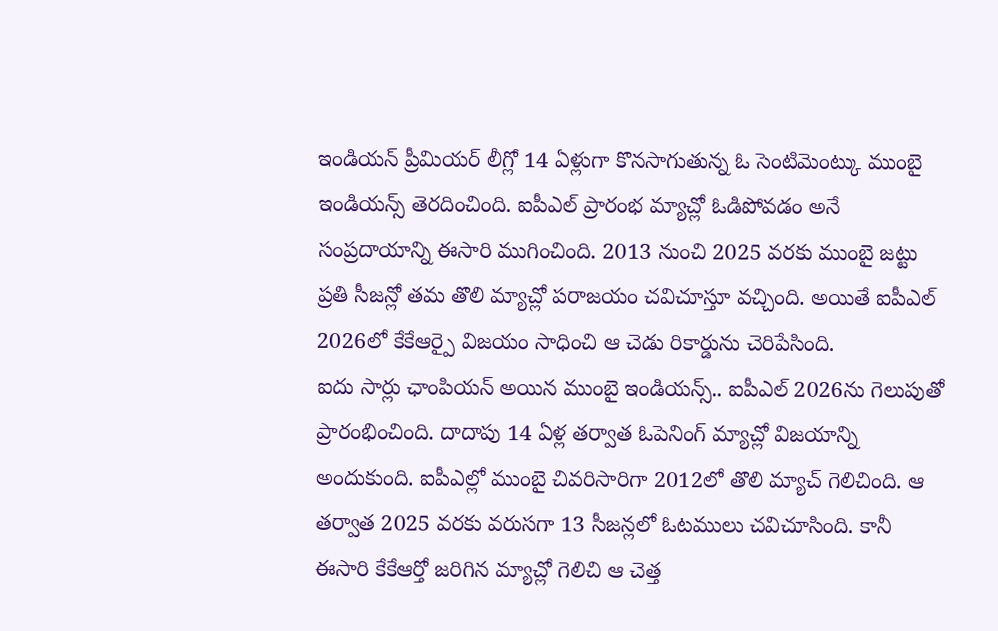ఇండియన్ ప్రీమియర్ లీగ్లో 14 ఏళ్లుగా కొనసాగుతున్న ఓ సెంటిమెంట్కు ముంబై ఇండియన్స్ తెరదించింది. ఐపీఎల్ ప్రారంభ మ్యాచ్లో ఓడిపోవడం అనే సంప్రదాయాన్ని ఈసారి ముగించింది. 2013 నుంచి 2025 వరకు ముంబై జట్టు ప్రతి సీజన్లో తమ తొలి మ్యాచ్లో పరాజయం చవిచూస్తూ వచ్చింది. అయితే ఐపీఎల్ 2026లో కేకేఆర్పై విజయం సాధించి ఆ చెడు రికార్డును చెరిపేసింది.
ఐదు సార్లు ఛాంపియన్ అయిన ముంబై ఇండియన్స్.. ఐపీఎల్ 2026ను గెలుపుతో ప్రారంభించింది. దాదాపు 14 ఏళ్ల తర్వాత ఓపెనింగ్ మ్యాచ్లో విజయాన్ని అందుకుంది. ఐపీఎల్లో ముంబై చివరిసారిగా 2012లో తొలి మ్యాచ్ గెలిచింది. ఆ తర్వాత 2025 వరకు వరుసగా 13 సీజన్లలో ఓటములు చవిచూసింది. కానీ ఈసారి కేకేఆర్తో జరిగిన మ్యాచ్లో గెలిచి ఆ చెత్త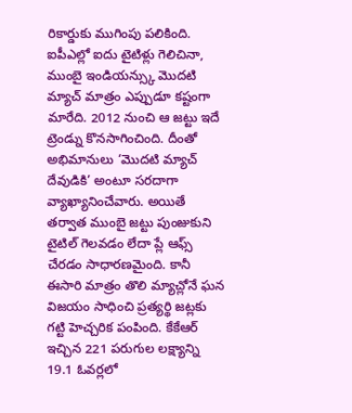రికార్డుకు ముగింపు పలికింది.
ఐపీఎల్లో ఐదు టైటిళ్లు గెలిచినా, ముంబై ఇండియన్స్కు మొదటి మ్యాచ్ మాత్రం ఎప్పుడూ కష్టంగా మారేది. 2012 నుంచి ఆ జట్టు ఇదే ట్రెండ్ను కొనసాగించింది. దీంతో అభిమానులు ‘మొదటి మ్యాచ్ దేవుడికి’ అంటూ సరదాగా వ్యాఖ్యానించేవారు. అయితే తర్వాత ముంబై జట్టు పుంజుకుని టైటిల్ గెలవడం లేదా ప్లే ఆఫ్స్ చేరడం సాధారణమైంది. కానీ ఈసారి మాత్రం తొలి మ్యాచ్లోనే ఘన విజయం సాధించి ప్రత్యర్థి జట్లకు గట్టి హెచ్చరిక పంపింది. కేకేఆర్ ఇచ్చిన 221 పరుగుల లక్ష్యాన్ని 19.1 ఓవర్లలో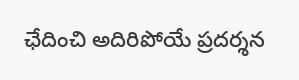ఛేదించి అదిరిపోయే ప్రదర్శన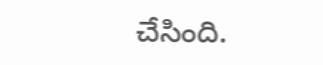చేసింది.